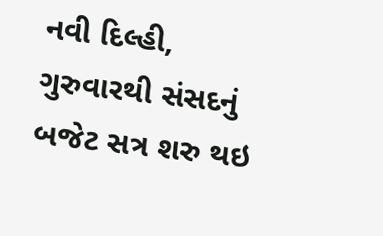નવી દિલ્હી,
ગુરુવારથી સંસદનું બજેટ સત્ર શરુ થઇ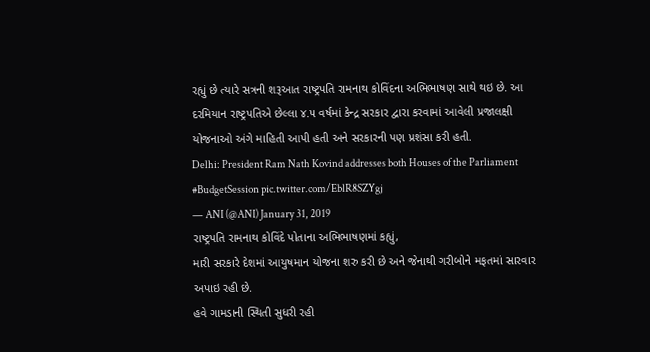રહ્યું છે ત્યારે સત્રની શરૂઆત રાષ્ટ્રપતિ રામનાથ કોવિંદના અભિભાષણ સાથે થઇ છે. આ દરમિયાન રાષ્ટ્રપતિએ છેલ્લા ૪.૫ વર્ષમાં કેન્દ્ર સરકાર દ્વારા કરવામાં આવેલી પ્રજાલક્ષી યોજનાઓ અંગે માહિતી આપી હતી અને સરકારની પણ પ્રશંસા કરી હતી.
Delhi: President Ram Nath Kovind addresses both Houses of the Parliament #BudgetSession pic.twitter.com/EblR8SZYgj
— ANI (@ANI) January 31, 2019
રાષ્ટ્રપતિ રામનાથ કોવિંદે પોતાના અભિભાષણમાં કહ્યું,
મારી સરકારે દેશમાં આયુષમાન યોજના શરુ કરી છે અને જેનાથી ગરીબોને મફતમાં સારવાર અપાઇ રહી છે.
હવે ગામડાની સ્થિતી સુધરી રહી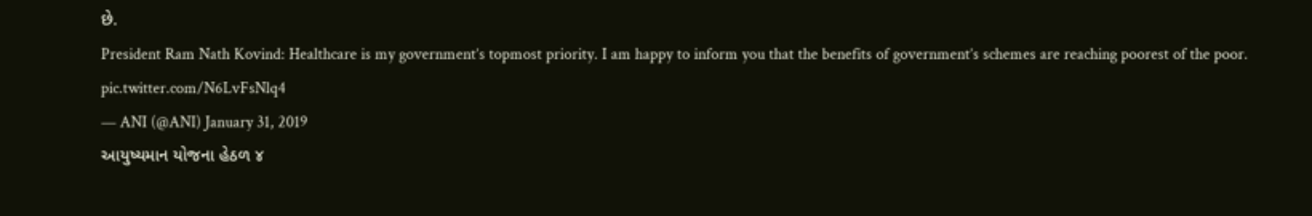છે.
President Ram Nath Kovind: Healthcare is my government’s topmost priority. I am happy to inform you that the benefits of government’s schemes are reaching poorest of the poor. pic.twitter.com/N6LvFsNlq4
— ANI (@ANI) January 31, 2019
આયુષ્યમાન યોજના હેઠળ ૪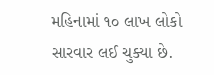મહિનામાં ૧૦ લાખ લોકો સારવાર લઈ ચુક્યા છે.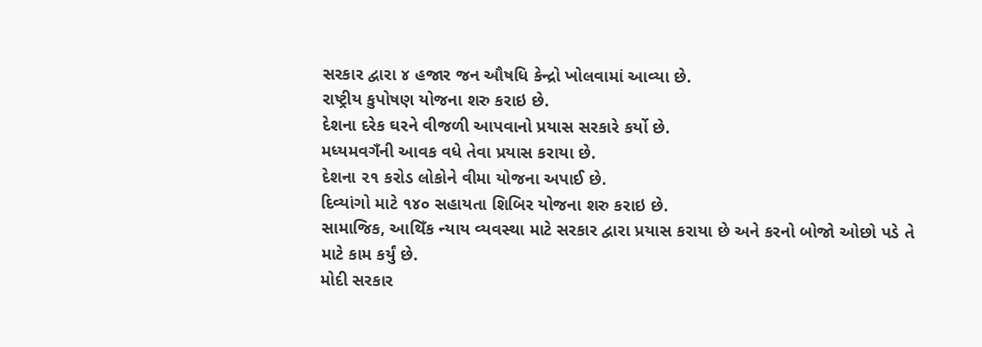સરકાર દ્વારા ૪ હજાર જન ઔષધિ કેન્દ્રો ખોલવામાં આવ્યા છે.
રાષ્ટ્રીય કુપોષણ યોજના શરુ કરાઇ છે.
દેશના દરેક ઘરને વીજળી આપવાનો પ્રયાસ સરકારે કર્યો છે.
મધ્યમવગઁની આવક વધે તેવા પ્રયાસ કરાયા છે.
દેશના ૨૧ કરોડ લોકોને વીમા યોજના અપાઈ છે.
દિવ્યાંગો માટે ૧૪૦ સહાયતા શિબિર યોજના શરુ કરાઇ છે.
સામાજિક, આથિઁક ન્યાય વ્યવસ્થા માટે સરકાર દ્વારા પ્રયાસ કરાયા છે અને કરનો બોજો ઓછો પડે તે માટે કામ કર્યું છે.
મોદી સરકાર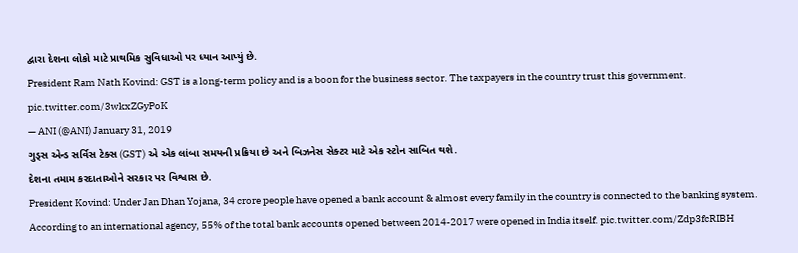દ્વારા દેશના લોકો માટે પ્રાથમિક સુવિધાઓ પર ધ્યાન આપ્યું છે.
President Ram Nath Kovind: GST is a long-term policy and is a boon for the business sector. The taxpayers in the country trust this government. pic.twitter.com/3wkxZGyPoK
— ANI (@ANI) January 31, 2019
ગુડ્સ એન્ડ સર્વિસ ટેક્સ (GST) એ એક લાંબા સમયની પ્રક્રિયા છે અને બિઝનેસ સેક્ટર માટે એક સ્ટોન સાબિત થશે.
દેશના તમામ કરદાતાઓને સરકાર પર વિશ્વાસ છે.
President Kovind: Under Jan Dhan Yojana, 34 crore people have opened a bank account & almost every family in the country is connected to the banking system. According to an international agency, 55% of the total bank accounts opened between 2014-2017 were opened in India itself. pic.twitter.com/Zdp3fcRIBH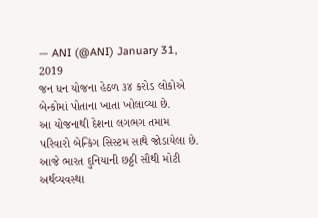— ANI (@ANI) January 31, 2019
જન ધન યોજના હેઠળ ૩૪ કરોડ લોકોએ બેન્કોમાં પોતાના ખાતા ખોલાવ્યા છે.
આ યોજનાથી દેશના લગભગ તમામ પરિવારો બેન્કિંગ સિસ્ટમ સાથે જોડાયેલા છે.
આજે ભારત દુનિયાની છઠ્ઠી સૌથી મોટી અર્થવ્યવસ્થા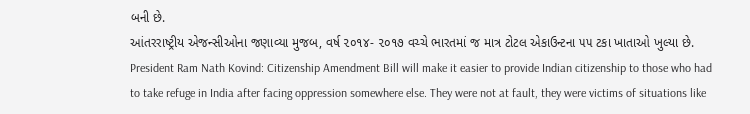બની છે.
આંતરરાષ્ટ્રીય એજન્સીઓના જણાવ્યા મુજબ, વર્ષ ૨૦૧૪- ૨૦૧૭ વચ્ચે ભારતમાં જ માત્ર ટોટલ એકાઉન્ટના ૫૫ ટકા ખાતાઓ ખુલ્યા છે.
President Ram Nath Kovind: Citizenship Amendment Bill will make it easier to provide Indian citizenship to those who had to take refuge in India after facing oppression somewhere else. They were not at fault, they were victims of situations like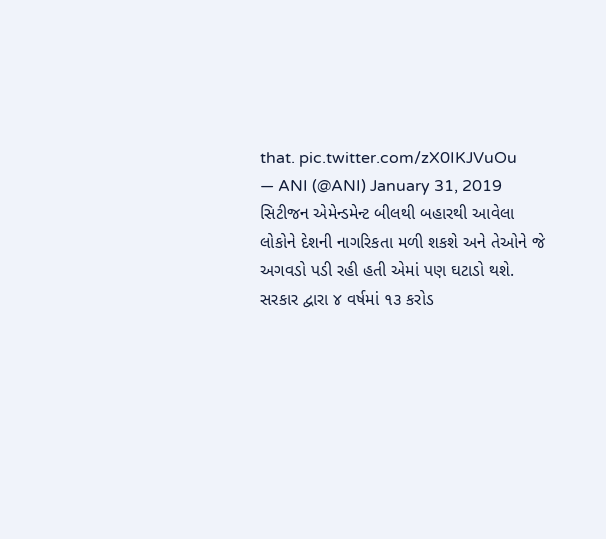that. pic.twitter.com/zX0IKJVuOu
— ANI (@ANI) January 31, 2019
સિટીજન એમેન્ડમેન્ટ બીલથી બહારથી આવેલા લોકોને દેશની નાગરિકતા મળી શકશે અને તેઓને જે અગવડો પડી રહી હતી એમાં પણ ઘટાડો થશે.
સરકાર દ્વારા ૪ વર્ષમાં ૧૩ કરોડ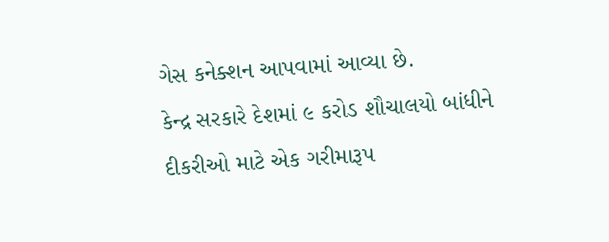ગેસ કનેક્શન આપવામાં આવ્યા છે.
કેન્દ્ર સરકારે દેશમાં ૯ કરોડ શૌચાલયો બાંધીને દીકરીઓ માટે એક ગરીમારૂપ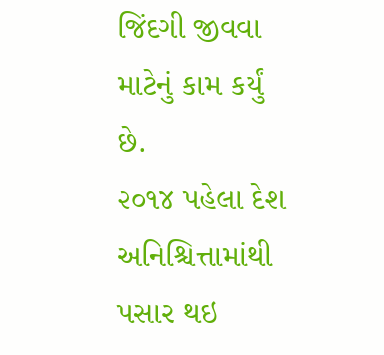જિંદગી જીવવા માટેનું કામ કર્યું છે.
૨૦૧૪ પહેલા દેશ અનિશ્ચિત્તામાંથી પસાર થઇ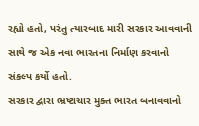રહ્યો હતો, પરંતુ ત્યારબાદ મારી સરકાર આવવાની સાથે જ એક નવા ભારતના નિર્માણ કરવાનો સંકલ્પ કર્યો હતો.
સરકાર દ્વારા ભ્રષ્ટાચાર મુક્ત ભારત બનાવવાનો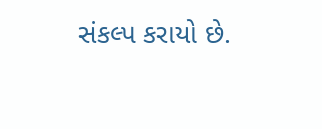સંકલ્પ કરાયો છે.